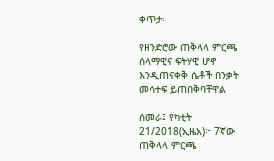ቀጥታ፡

የዘንድሮው ጠቅላላ ምርጫ ሰላማዊና ፍትሃዊ ሆኖ እንዲጠናቀቅ ሴቶች በንቃት መሳተፍ ይጠበቅባቸዋል

ሰመራ፤ የካቲት 21/2018(ኢዜአ)፦ 7ኛው ጠቅላላ ምርጫ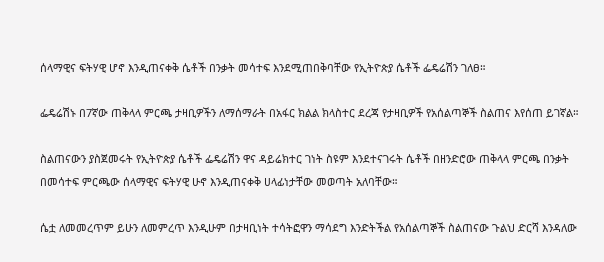ሰላማዊና ፍትሃዊ ሆኖ እንዲጠናቀቅ ሴቶች በንቃት መሳተፍ እንደሚጠበቅባቸው የኢትዮጵያ ሴቶች ፌዴሬሽን ገለፀ።

ፌዴሬሽኑ በ7ኛው ጠቅላላ ምርጫ ታዛቢዎችን ለማሰማራት በአፋር ክልል ክላስተር ደረጃ የታዛቢዎች የአሰልጣኞች ስልጠና እየሰጠ ይገኛል።

ስልጠናውን ያስጀመሩት የኢትዮጵያ ሴቶች ፌዴሬሽን ዋና ዳይሬክተር ገነት ስዩም እንደተናገሩት ሴቶች በዘንድሮው ጠቅላላ ምርጫ በንቃት በመሳተፍ ምርጫው ሰላማዊና ፍትሃዊ ሁኖ እንዲጠናቀቅ ሀላፊነታቸው መወጣት አለባቸው።

ሴቷ ለመመረጥም ይሁን ለመምረጥ እንዲሁም በታዛቢነት ተሳትፎዋን ማሳደግ እንድትችል የአሰልጣኞች ስልጠናው ጉልህ ድርሻ እንዳለው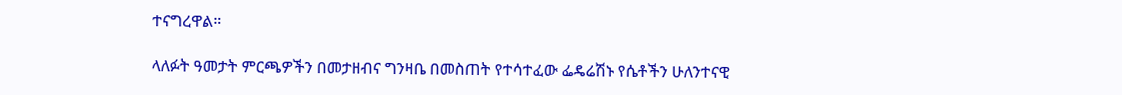ተናግረዋል።

ላለፉት ዓመታት ምርጫዎችን በመታዘብና ግንዛቤ በመስጠት የተሳተፈው ፌዴሬሽኑ የሴቶችን ሁለንተናዊ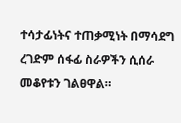ተሳታፊነትና ተጠቃሚነት በማሳደግ ረገድም ሰፋፊ ስራዎችን ሲሰራ መቆየቱን ገልፀዋል።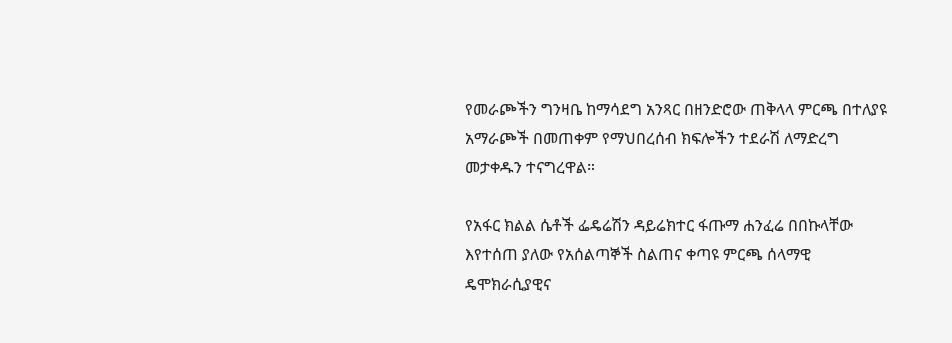የመራጮችን ግንዛቤ ከማሳደግ አንጻር በዘንድሮው ጠቅላላ ምርጫ በተለያዩ አማራጮች በመጠቀም የማህበረሰብ ክፍሎችን ተደራሽ ለማድረግ መታቀዱን ተናግረዋል።

የአፋር ክልል ሴቶች ፌዴሬሽን ዳይሬክተር ፋጡማ ሐንፈሬ በበኩላቸው እየተሰጠ ያለው የአሰልጣኞች ስልጠና ቀጣዩ ምርጫ ሰላማዊ ዴሞክራሲያዊና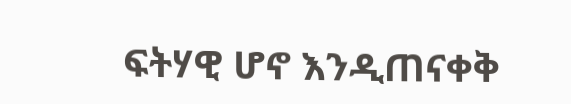ፍትሃዊ ሆኖ እንዲጠናቀቅ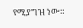የሚያግዝ ነው።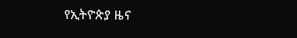የኢትዮጵያ ዜና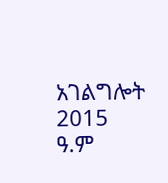አገልግሎት
2015
ዓ.ም